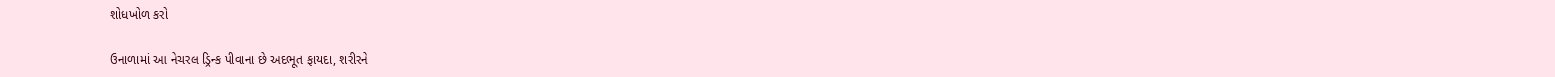શોધખોળ કરો

ઉનાળામાં આ નેચરલ ડ્રિન્ક પીવાના છે અદભૂત ફાયદા, શરીરને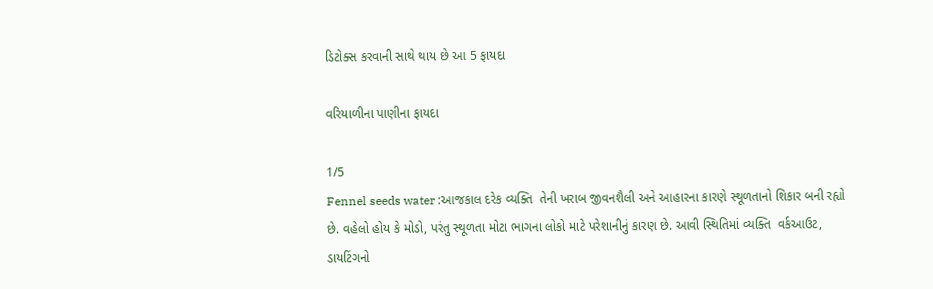ડિટોક્સ કરવાની સાથે થાય છે આ 5 ફાયદા

વરિયાળીના પાણીના ફાયદા

1/5
Fennel seeds water :આજકાલ દરેક વ્યક્તિ  તેની ખરાબ જીવનશૈલી અને આહારના કારણે સ્થૂળતાનો શિકાર બની રહ્યો છે. વહેલો હોય કે મોડો, પરંતુ સ્થૂળતા મોટા ભાગના લોકો માટે પરેશાનીનું કારણ છે. આવી સ્થિતિમાં વ્યક્તિ  વર્કઆઉટ, ડાયટિંગનો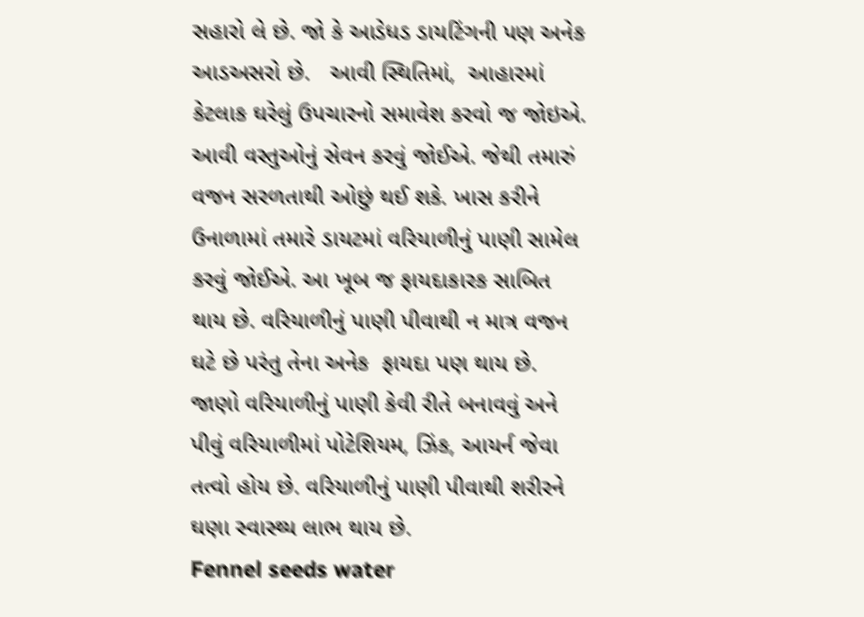સહારો લે છે. જો કે આડેધડ ડાયટિંગની પણ અનેક આડઅસરો છે.   આવી સ્થિતિમાં,  આહારમાં કેટલાક ઘરેલું ઉપચારનો સમાવેશ કરવો જ જોઇએ.  આવી વસ્તુઓનું સેવન કરવું જોઈએ. જેથી તમારું વજન સરળતાથી ઓછું થઈ શકે. ખાસ કરીને ઉનાળામાં તમારે ડાયટમાં વરિયાળીનું પાણી સામેલ કરવું જોઈએ. આ ખૂબ જ ફાયદાકારક સાબિત થાય છે. વરિયાળીનું પાણી પીવાથી ન માત્ર વજન ઘટે છે પરંતુ તેના અનેક  ફાયદા પણ થાય છે. જાણો વરિયાળીનું પાણી કેવી રીતે બનાવવું અને પીવું વરિયાળીમાં પોટેશિયમ, ઝિંક, આયર્ન જેવા તત્વો હોય છે. વરિયાળીનું પાણી પીવાથી શરીરને ઘણા સ્વાસ્થ્ય લાભ થાય છે.
Fennel seeds water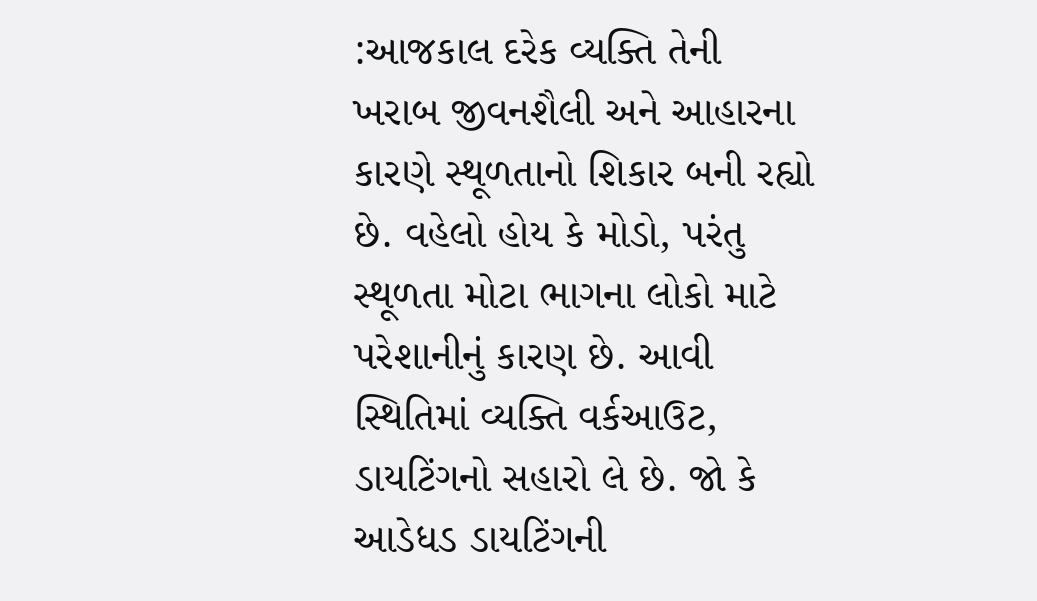:આજકાલ દરેક વ્યક્તિ તેની ખરાબ જીવનશૈલી અને આહારના કારણે સ્થૂળતાનો શિકાર બની રહ્યો છે. વહેલો હોય કે મોડો, પરંતુ સ્થૂળતા મોટા ભાગના લોકો માટે પરેશાનીનું કારણ છે. આવી સ્થિતિમાં વ્યક્તિ વર્કઆઉટ, ડાયટિંગનો સહારો લે છે. જો કે આડેધડ ડાયટિંગની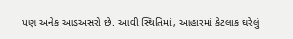પણ અનેક આડઅસરો છે. આવી સ્થિતિમાં, આહારમાં કેટલાક ઘરેલું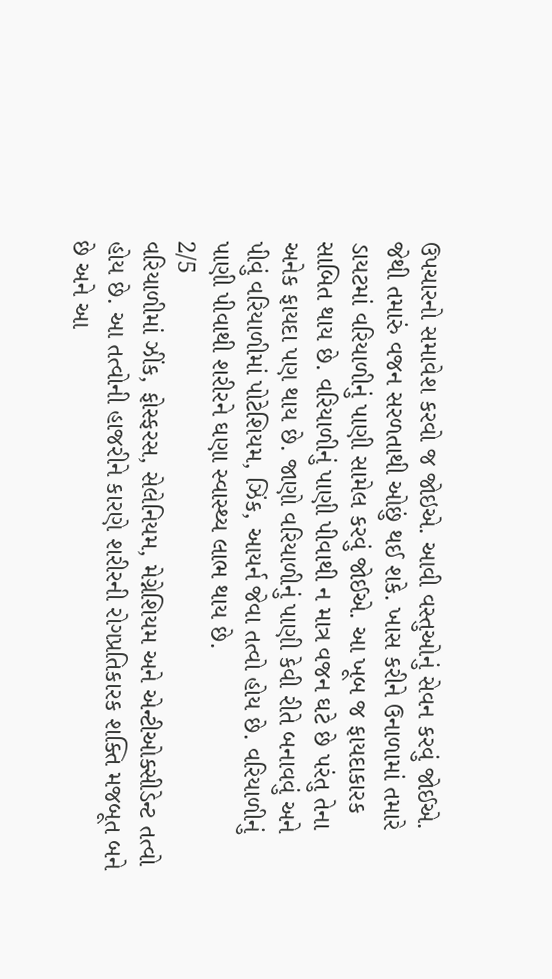ઉપચારનો સમાવેશ કરવો જ જોઇએ. આવી વસ્તુઓનું સેવન કરવું જોઈએ. જેથી તમારું વજન સરળતાથી ઓછું થઈ શકે. ખાસ કરીને ઉનાળામાં તમારે ડાયટમાં વરિયાળીનું પાણી સામેલ કરવું જોઈએ. આ ખૂબ જ ફાયદાકારક સાબિત થાય છે. વરિયાળીનું પાણી પીવાથી ન માત્ર વજન ઘટે છે પરંતુ તેના અનેક ફાયદા પણ થાય છે. જાણો વરિયાળીનું પાણી કેવી રીતે બનાવવું અને પીવું વરિયાળીમાં પોટેશિયમ, ઝિંક, આયર્ન જેવા તત્વો હોય છે. વરિયાળીનું પાણી પીવાથી શરીરને ઘણા સ્વાસ્થ્ય લાભ થાય છે.
2/5
વરિયાળીમાં ઝીંક, ફોસ્ફરસ, સેલેનિયમ, મેગ્નેશિયમ અને એન્ટીઓક્સીડેન્ટ તત્વો હોય છે. આ તત્વોની હાજરીને કારણે શરીરની રોગપ્રતિકારક શક્તિ મજબૂત બને છે અને આ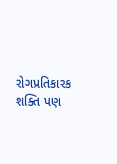રોગપ્રતિકારક શક્તિ પણ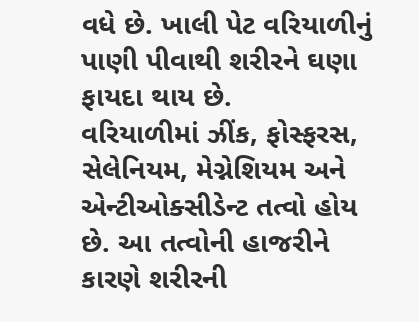વધે છે. ખાલી પેટ વરિયાળીનું પાણી પીવાથી શરીરને ઘણા ફાયદા થાય છે.
વરિયાળીમાં ઝીંક, ફોસ્ફરસ, સેલેનિયમ, મેગ્નેશિયમ અને એન્ટીઓક્સીડેન્ટ તત્વો હોય છે. આ તત્વોની હાજરીને કારણે શરીરની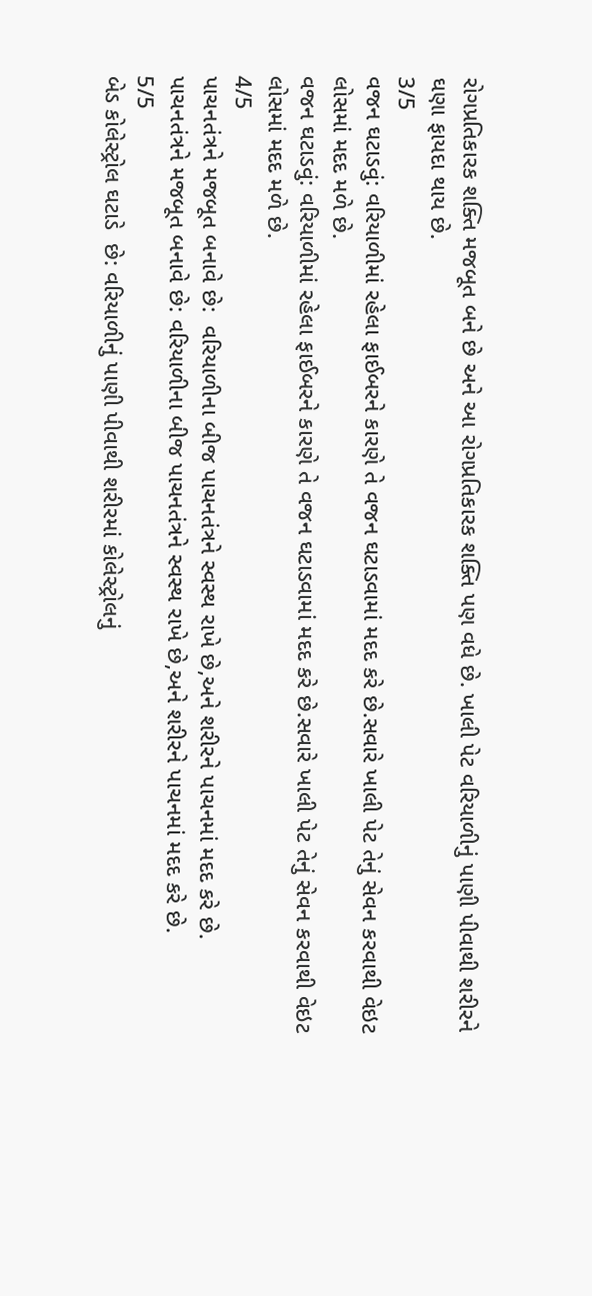રોગપ્રતિકારક શક્તિ મજબૂત બને છે અને આ રોગપ્રતિકારક શક્તિ પણ વધે છે. ખાલી પેટ વરિયાળીનું પાણી પીવાથી શરીરને ઘણા ફાયદા થાય છે.
3/5
વજન ઘટાડવું: વરિયાળીમાં રહેલા ફાઈબરને કારણે તે વજન ઘટાડવામાં મદદ કરે છે.સવારે ખાલી પેટ તેનું સેવન કરવાથી વેઇટ લોસમાં મદદ મળે છે.
વજન ઘટાડવું: વરિયાળીમાં રહેલા ફાઈબરને કારણે તે વજન ઘટાડવામાં મદદ કરે છે.સવારે ખાલી પેટ તેનું સેવન કરવાથી વેઇટ લોસમાં મદદ મળે છે.
4/5
પાચનતંત્રને મજબૂત બનાવે છે:  વરિયાળીના બીજ પાચનતંત્રને સ્વસ્થ રાખે છે,અને શરીરને પાચનમાં મદદ કરે છે.
પાચનતંત્રને મજબૂત બનાવે છે: વરિયાળીના બીજ પાચનતંત્રને સ્વસ્થ રાખે છે,અને શરીરને પાચનમાં મદદ કરે છે.
5/5
બેડ કોલેસ્ટ્રોલ ઘટાડે  છે: વરિયાળીનું પાણી પીવાથી શરીરમાં કોલેસ્ટ્રોલનું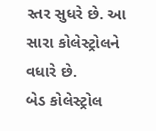સ્તર સુધરે છે. આ સારા કોલેસ્ટ્રોલને વધારે છે.
બેડ કોલેસ્ટ્રોલ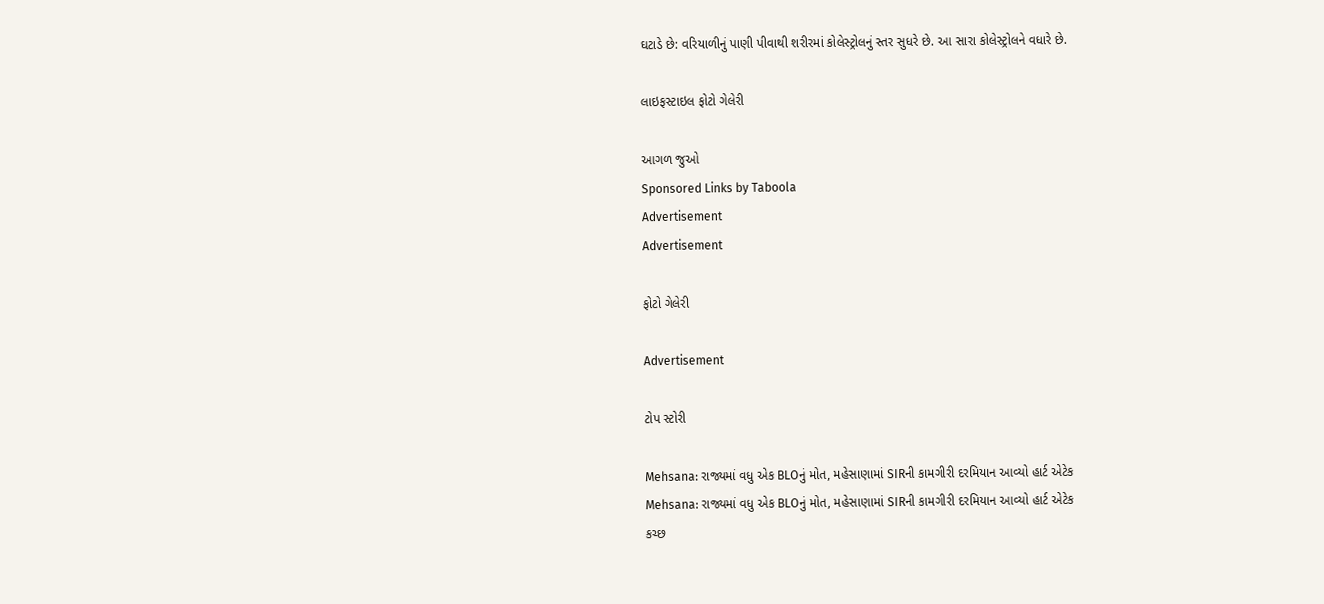ઘટાડે છે: વરિયાળીનું પાણી પીવાથી શરીરમાં કોલેસ્ટ્રોલનું સ્તર સુધરે છે. આ સારા કોલેસ્ટ્રોલને વધારે છે.

લાઇફસ્ટાઇલ ફોટો ગેલેરી

આગળ જુઓ
Sponsored Links by Taboola
Advertisement
Advertisement

ફોટો ગેલેરી

Advertisement

ટોપ સ્ટોરી

Mehsana: રાજ્યમાં વધુ એક BLOનું મોત, મહેસાણામાં SIRની કામગીરી દરમિયાન આવ્યો હાર્ટ એટેક
Mehsana: રાજ્યમાં વધુ એક BLOનું મોત, મહેસાણામાં SIRની કામગીરી દરમિયાન આવ્યો હાર્ટ એટેક
કચ્છ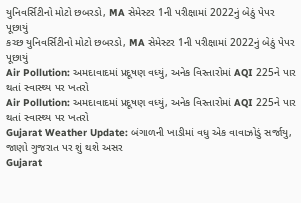યુનિવર્સિટીનો મોટો છબરડો, MA સેમેસ્ટર 1ની પરીક્ષામાં 2022નું બેઠું પેપર પૂછાયું
કચ્છ યુનિવર્સિટીનો મોટો છબરડો, MA સેમેસ્ટર 1ની પરીક્ષામાં 2022નું બેઠું પેપર પૂછાયું
Air Pollution: અમદાવાદમાં પ્રદૂષણ વધ્યું, અનેક વિસ્તારોમાં AQI 225ને પાર થતાં સ્વાસ્થ્ય પર ખતરો
Air Pollution: અમદાવાદમાં પ્રદૂષણ વધ્યું, અનેક વિસ્તારોમાં AQI 225ને પાર થતાં સ્વાસ્થ્ય પર ખતરો
Gujarat Weather Update: બંગાળની ખાડીમાં વધુ એક વાવાઝોડું સર્જાયુ, જાણો ગુજરાત પર શું થશે અસર
Gujarat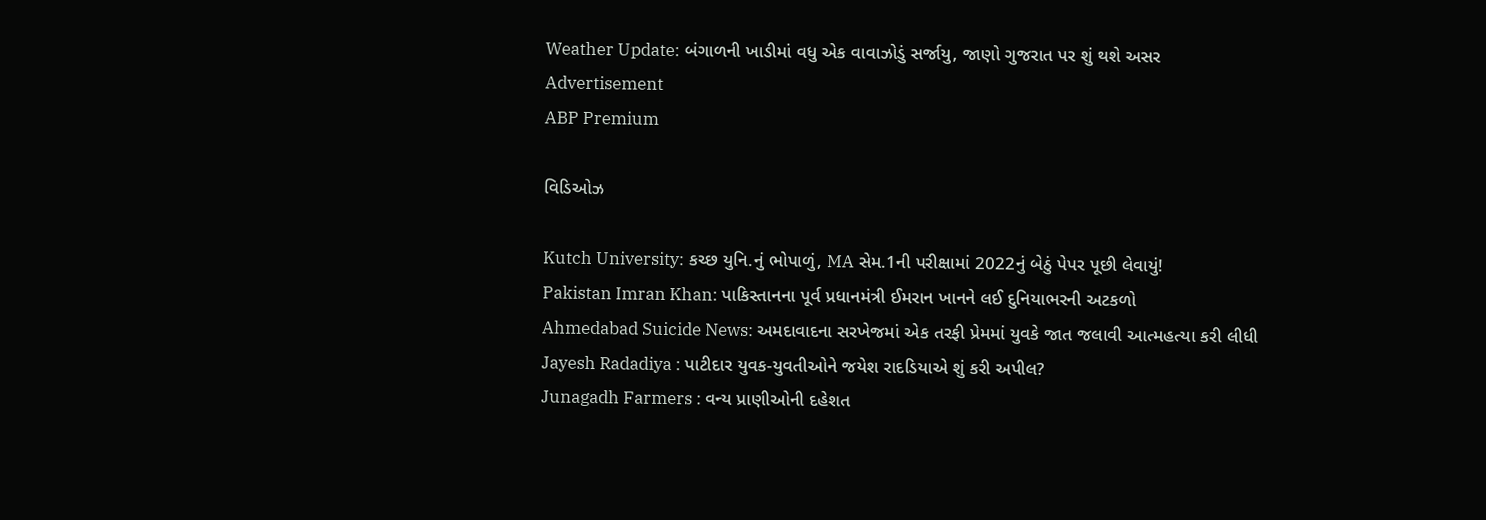Weather Update: બંગાળની ખાડીમાં વધુ એક વાવાઝોડું સર્જાયુ, જાણો ગુજરાત પર શું થશે અસર
Advertisement
ABP Premium

વિડિઓઝ

Kutch University: કચ્છ યુનિ.નું ભોપાળું, MA સેમ.1ની પરીક્ષામાં 2022નું બેઠું પેપર પૂછી લેવાયું!
Pakistan Imran Khan: પાકિસ્તાનના પૂર્વ પ્રધાનમંત્રી ઈમરાન ખાનને લઈ દુનિયાભરની અટકળો
Ahmedabad Suicide News: અમદાવાદના સરખેજમાં એક તરફી પ્રેમમાં યુવકે જાત જલાવી આત્મહત્યા કરી લીધી
Jayesh Radadiya : પાટીદાર યુવક-યુવતીઓને જયેશ રાદડિયાએ શું કરી અપીલ?
Junagadh Farmers : વન્ય પ્રાણીઓની દહેશત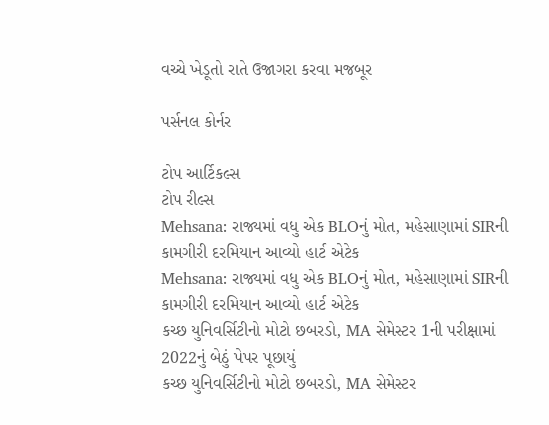વચ્ચે ખેડૂતો રાતે ઉજાગરા કરવા મજબૂર

પર્સનલ કોર્નર

ટોપ આર્ટિકલ્સ
ટોપ રીલ્સ
Mehsana: રાજ્યમાં વધુ એક BLOનું મોત, મહેસાણામાં SIRની કામગીરી દરમિયાન આવ્યો હાર્ટ એટેક
Mehsana: રાજ્યમાં વધુ એક BLOનું મોત, મહેસાણામાં SIRની કામગીરી દરમિયાન આવ્યો હાર્ટ એટેક
કચ્છ યુનિવર્સિટીનો મોટો છબરડો, MA સેમેસ્ટર 1ની પરીક્ષામાં 2022નું બેઠું પેપર પૂછાયું
કચ્છ યુનિવર્સિટીનો મોટો છબરડો, MA સેમેસ્ટર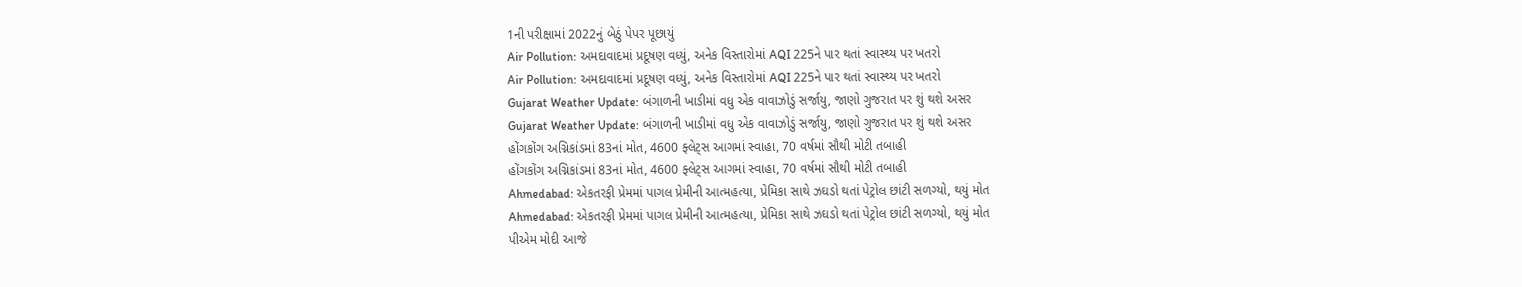1ની પરીક્ષામાં 2022નું બેઠું પેપર પૂછાયું
Air Pollution: અમદાવાદમાં પ્રદૂષણ વધ્યું, અનેક વિસ્તારોમાં AQI 225ને પાર થતાં સ્વાસ્થ્ય પર ખતરો
Air Pollution: અમદાવાદમાં પ્રદૂષણ વધ્યું, અનેક વિસ્તારોમાં AQI 225ને પાર થતાં સ્વાસ્થ્ય પર ખતરો
Gujarat Weather Update: બંગાળની ખાડીમાં વધુ એક વાવાઝોડું સર્જાયુ, જાણો ગુજરાત પર શું થશે અસર
Gujarat Weather Update: બંગાળની ખાડીમાં વધુ એક વાવાઝોડું સર્જાયુ, જાણો ગુજરાત પર શું થશે અસર
હોંગકોંગ અગ્નિકાંડમાં 83નાં મોત, 4600 ફ્લેટ્સ આગમાં સ્વાહા, 70 વર્ષમાં સૌથી મોટી તબાહી
હોંગકોંગ અગ્નિકાંડમાં 83નાં મોત, 4600 ફ્લેટ્સ આગમાં સ્વાહા, 70 વર્ષમાં સૌથી મોટી તબાહી
Ahmedabad: એકતરફી પ્રેમમાં પાગલ પ્રેમીની આત્મહત્યા, પ્રેમિકા સાથે ઝઘડો થતાં પેટ્રોલ છાંટી સળગ્યો, થયું મોત
Ahmedabad: એકતરફી પ્રેમમાં પાગલ પ્રેમીની આત્મહત્યા, પ્રેમિકા સાથે ઝઘડો થતાં પેટ્રોલ છાંટી સળગ્યો, થયું મોત
પીએમ મોદી આજે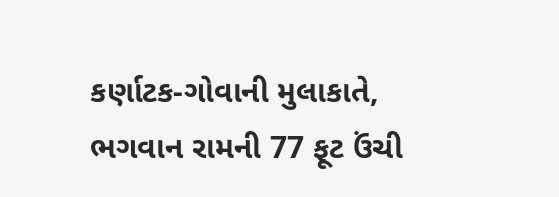કર્ણાટક-ગોવાની મુલાકાતે, ભગવાન રામની 77 ફૂટ ઉંચી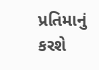પ્રતિમાનું કરશે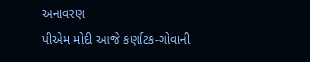અનાવરણ
પીએમ મોદી આજે કર્ણાટક-ગોવાની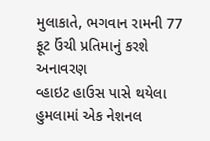મુલાકાતે, ભગવાન રામની 77 ફૂટ ઉંચી પ્રતિમાનું કરશે અનાવરણ
વ્હાઇટ હાઉસ પાસે થયેલા હુમલામાં એક નેશનલ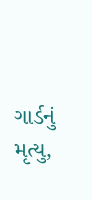ગાર્ડનું મૃત્યુ,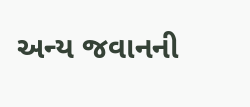અન્ય જવાનની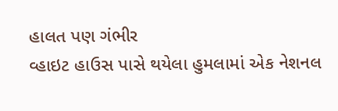હાલત પણ ગંભીર
વ્હાઇટ હાઉસ પાસે થયેલા હુમલામાં એક નેશનલ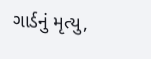ગાર્ડનું મૃત્યુ,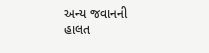અન્ય જવાનની હાલત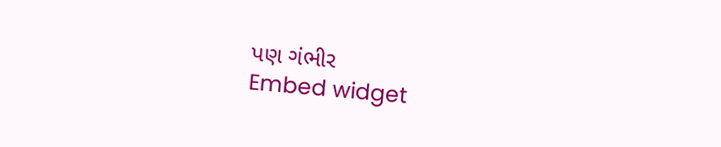પણ ગંભીર
Embed widget